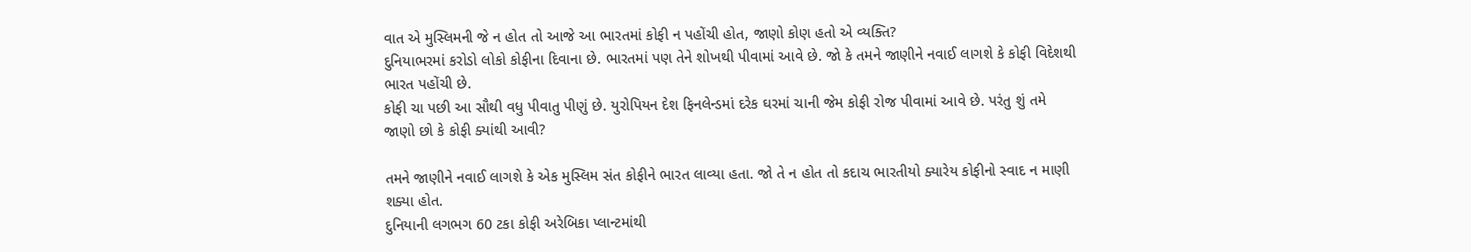વાત એ મુસ્લિમની જે ન હોત તો આજે આ ભારતમાં કોફી ન પહોંચી હોત, જાણો કોણ હતો એ વ્યક્તિ?
દુનિયાભરમાં કરોડો લોકો કોફીના દિવાના છે. ભારતમાં પણ તેને શોખથી પીવામાં આવે છે. જો કે તમને જાણીને નવાઈ લાગશે કે કોફી વિદેશથી ભારત પહોંચી છે.
કોફી ચા પછી આ સૌથી વધુ પીવાતુ પીણું છે. યુરોપિયન દેશ ફિનલેન્ડમાં દરેક ઘરમાં ચાની જેમ કોફી રોજ પીવામાં આવે છે. પરંતુ શું તમે જાણો છો કે કોફી ક્યાંથી આવી?

તમને જાણીને નવાઈ લાગશે કે એક મુસ્લિમ સંત કોફીને ભારત લાવ્યા હતા. જો તે ન હોત તો કદાચ ભારતીયો ક્યારેય કોફીનો સ્વાદ ન માણી શક્યા હોત.
દુનિયાની લગભગ 60 ટકા કોફી અરેબિકા પ્લાન્ટમાંથી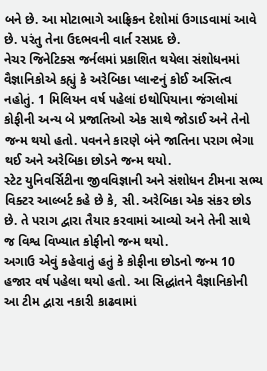બને છે. આ મોટાભાગે આફ્રિકન દેશોમાં ઉગાડવામાં આવે છે. પરંતુ તેના ઉદભવની વાર્ત રસપ્રદ છે.
નેચર જિનેટિક્સ જર્નલમાં પ્રકાશિત થયેલા સંશોધનમાં વૈજ્ઞાનિકોએ કહ્યું કે અરેબિકા પ્લાન્ટનું કોઈ અસ્તિત્વ નહોતું. 1 મિલિયન વર્ષ પહેલાં ઇથોપિયાના જંગલોમાં કોફીની અન્ય બે પ્રજાતિઓ એક સાથે જોડાઈ અને તેનો જન્મ થયો હતો. પવનને કારણે બંને જાતિના પરાગ ભેગા થઈ અને અરેબિકા છોડને જન્મ થયો.
સ્ટેટ યુનિવર્સિટીના જીવવિજ્ઞાની અને સંશોધન ટીમના સભ્ય વિક્ટર આલ્બર્ટ કહે છે કે, સી. અરેબિકા એક સંકર છોડ છે. તે પરાગ દ્વારા તૈયાર કરવામાં આવ્યો અને તેની સાથે જ વિશ્વ વિખ્યાત કોફીનો જન્મ થયો.
અગાઉ એવું કહેવાતું હતું કે કોફીના છોડનો જન્મ 10 હજાર વર્ષ પહેલા થયો હતો. આ સિદ્ધાંતને વૈજ્ઞાનિકોની આ ટીમ દ્વારા નકારી કાઢવામાં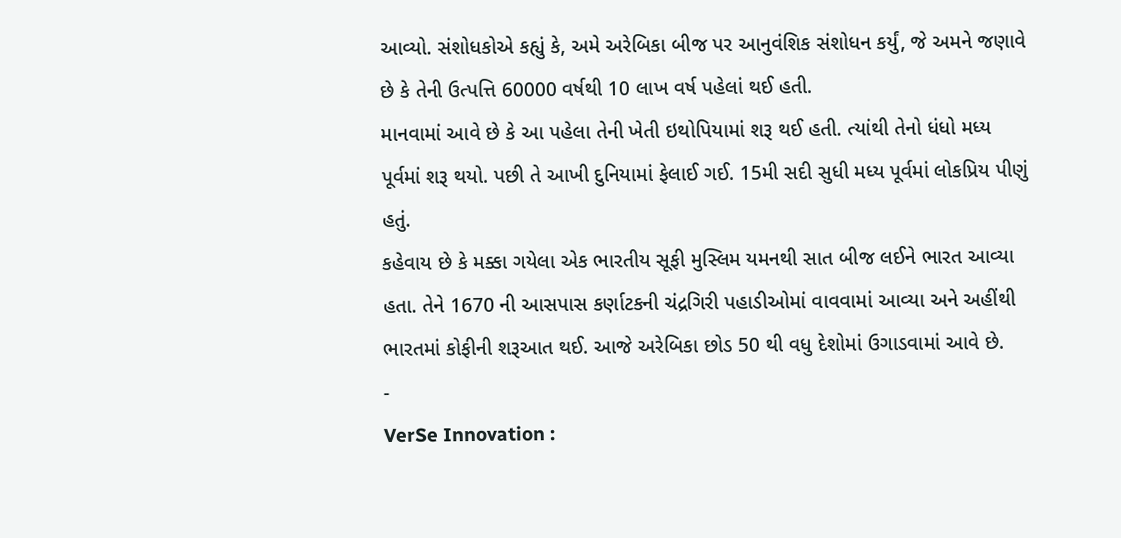આવ્યો. સંશોધકોએ કહ્યું કે, અમે અરેબિકા બીજ પર આનુવંશિક સંશોધન કર્યું, જે અમને જણાવે છે કે તેની ઉત્પત્તિ 60000 વર્ષથી 10 લાખ વર્ષ પહેલાં થઈ હતી.
માનવામાં આવે છે કે આ પહેલા તેની ખેતી ઇથોપિયામાં શરૂ થઈ હતી. ત્યાંથી તેનો ધંધો મધ્ય પૂર્વમાં શરૂ થયો. પછી તે આખી દુનિયામાં ફેલાઈ ગઈ. 15મી સદી સુધી મધ્ય પૂર્વમાં લોકપ્રિય પીણું હતું.
કહેવાય છે કે મક્કા ગયેલા એક ભારતીય સૂફી મુસ્લિમ યમનથી સાત બીજ લઈને ભારત આવ્યા હતા. તેને 1670 ની આસપાસ કર્ણાટકની ચંદ્રગિરી પહાડીઓમાં વાવવામાં આવ્યા અને અહીંથી ભારતમાં કોફીની શરૂઆત થઈ. આજે અરેબિકા છોડ 50 થી વધુ દેશોમાં ઉગાડવામાં આવે છે.
-
VerSe Innovation :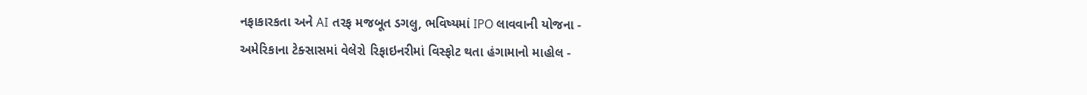નફાકારકતા અને AI તરફ મજબૂત ડગલુ, ભવિષ્યમાં IPO લાવવાની યોજના -
અમેરિકાના ટેક્સાસમાં વેલેરો રિફાઇનરીમાં વિસ્ફોટ થતા હંગામાનો માહોલ -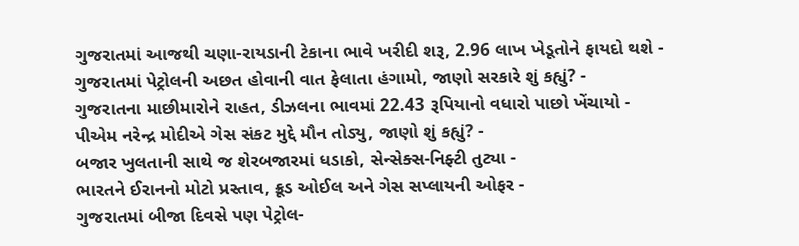ગુજરાતમાં આજથી ચણા-રાયડાની ટેકાના ભાવે ખરીદી શરૂ, 2.96 લાખ ખેડૂતોને ફાયદો થશે -
ગુજરાતમાં પેટ્રોલની અછત હોવાની વાત ફેલાતા હંગામો, જાણો સરકારે શું કહ્યું? -
ગુજરાતના માછીમારોને રાહત, ડીઝલના ભાવમાં 22.43 રૂપિયાનો વધારો પાછો ખેંચાયો -
પીએમ નરેન્દ્ર મોદીએ ગેસ સંકટ મુદ્દે મૌન તોડ્યુ, જાણો શું કહ્યું? -
બજાર ખુલતાની સાથે જ શેરબજારમાં ધડાકો, સેન્સેક્સ-નિફ્ટી તુટ્યા -
ભારતને ઈરાનનો મોટો પ્રસ્તાવ, ક્રૂડ ઓઈલ અને ગેસ સપ્લાયની ઓફર -
ગુજરાતમાં બીજા દિવસે પણ પેટ્રોલ-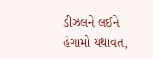ડીઝલને લઈને હંગામો યથાવત,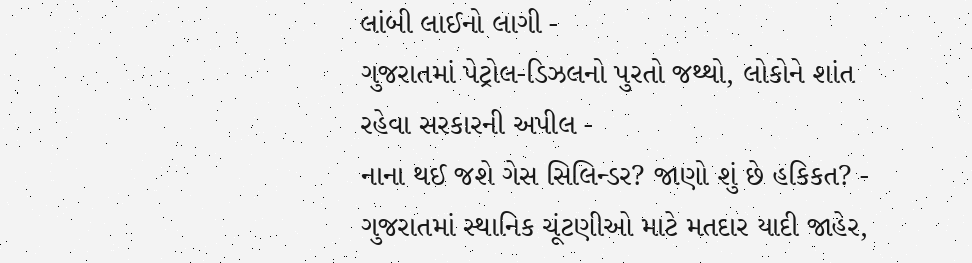લાંબી લાઈનો લાગી -
ગુજરાતમાં પેટ્રોલ-ડિઝલનો પુરતો જથ્થો, લોકોને શાંત રહેવા સરકારની અપીલ -
નાના થઈ જશે ગેસ સિલિન્ડર? જાણો શું છે હકિકત? -
ગુજરાતમાં સ્થાનિક ચૂંટણીઓ માટે મતદાર યાદી જાહેર,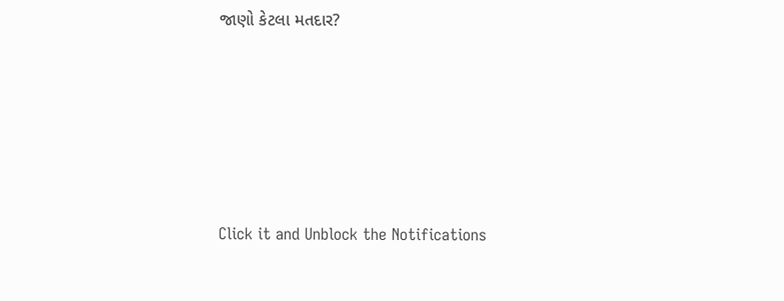જાણો કેટલા મતદાર?






Click it and Unblock the Notifications